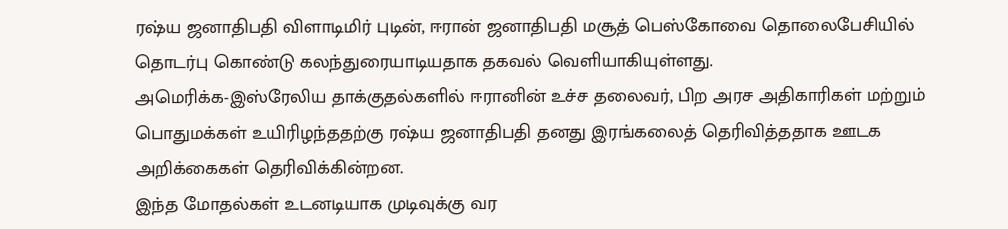ரஷ்ய ஜனாதிபதி விளாடிமிர் புடின், ஈரான் ஜனாதிபதி மசூத் பெஸ்கோவை தொலைபேசியில் தொடர்பு கொண்டு கலந்துரையாடியதாக தகவல் வெளியாகியுள்ளது.
அமெரிக்க-இஸ்ரேலிய தாக்குதல்களில் ஈரானின் உச்ச தலைவர், பிற அரச அதிகாரிகள் மற்றும் பொதுமக்கள் உயிரிழந்ததற்கு ரஷ்ய ஜனாதிபதி தனது இரங்கலைத் தெரிவித்ததாக ஊடக அறிக்கைகள் தெரிவிக்கின்றன.
இந்த மோதல்கள் உடனடியாக முடிவுக்கு வர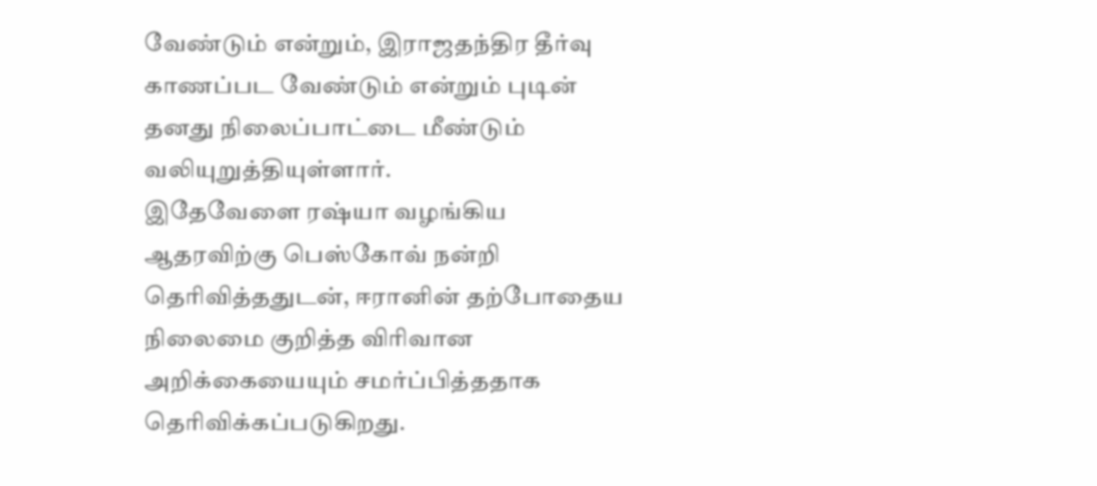வேண்டும் என்றும், இராஜதந்திர தீர்வு காணப்பட வேண்டும் என்றும் புடின் தனது நிலைப்பாட்டை மீண்டும் வலியுறுத்தியுள்ளார்.
இதேவேளை ரஷ்யா வழங்கிய ஆதரவிற்கு பெஸ்கோவ் நன்றி தெரிவித்ததுடன், ஈரானின் தற்போதைய நிலைமை குறித்த விரிவான அறிக்கையையும் சமர்ப்பித்ததாக தெரிவிக்கப்படுகிறது.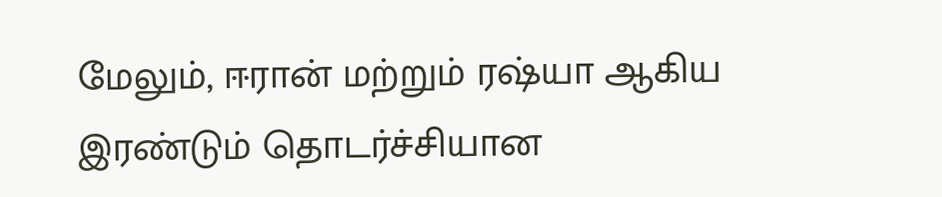மேலும், ஈரான் மற்றும் ரஷ்யா ஆகிய இரண்டும் தொடர்ச்சியான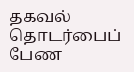தகவல் தொடர்பைப் பேண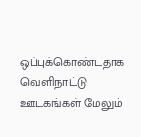ஒப்புக்கொண்டதாக வெளிநாட்டு ஊடகங்கள் மேலும்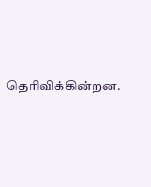தெரிவிக்கின்றன.